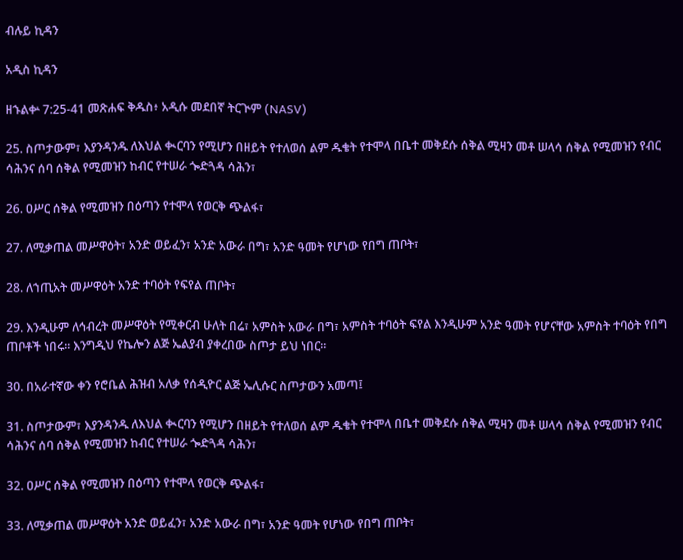ብሉይ ኪዳን

አዲስ ኪዳን

ዘኁልቍ 7:25-41 መጽሐፍ ቅዱስ፥ አዲሱ መደበኛ ትርጒም (NASV)

25. ስጦታውም፣ እያንዳንዱ ለእህል ቊርባን የሚሆን በዘይት የተለወሰ ልም ዱቄት የተሞላ በቤተ መቅደሱ ሰቅል ሚዛን መቶ ሠላሳ ሰቅል የሚመዝን የብር ሳሕንና ሰባ ሰቅል የሚመዝን ከብር የተሠራ ጐድጓዳ ሳሕን፣

26. ዐሥር ሰቅል የሚመዝን በዕጣን የተሞላ የወርቅ ጭልፋ፣

27. ለሚቃጠል መሥዋዕት፣ አንድ ወይፈን፣ አንድ አውራ በግ፣ አንድ ዓመት የሆነው የበግ ጠቦት፣

28. ለኀጢአት መሥዋዕት አንድ ተባዕት የፍየል ጠቦት፣

29. እንዲሁም ለኅብረት መሥዋዕት የሚቀርብ ሁለት በሬ፣ አምስት አውራ በግ፣ አምስት ተባዕት ፍየል እንዲሁም አንድ ዓመት የሆናቸው አምስት ተባዕት የበግ ጠቦቶች ነበሩ። እንግዲህ የኬሎን ልጅ ኤልያብ ያቀረበው ስጦታ ይህ ነበር።

30. በአራተኛው ቀን የሮቤል ሕዝብ አለቃ የሰዲዮር ልጅ ኤሊሱር ስጦታውን አመጣ፤

31. ስጦታውም፣ እያንዳንዱ ለእህል ቊርባን የሚሆን በዘይት የተለወሰ ልም ዱቄት የተሞላ በቤተ መቅደሱ ሰቅል ሚዛን መቶ ሠላሳ ሰቅል የሚመዝን የብር ሳሕንና ሰባ ሰቅል የሚመዝን ከብር የተሠራ ጐድጓዳ ሳሕን፣

32. ዐሥር ሰቅል የሚመዝን በዕጣን የተሞላ የወርቅ ጭልፋ፣

33. ለሚቃጠል መሥዋዕት አንድ ወይፈን፣ አንድ አውራ በግ፣ አንድ ዓመት የሆነው የበግ ጠቦት፣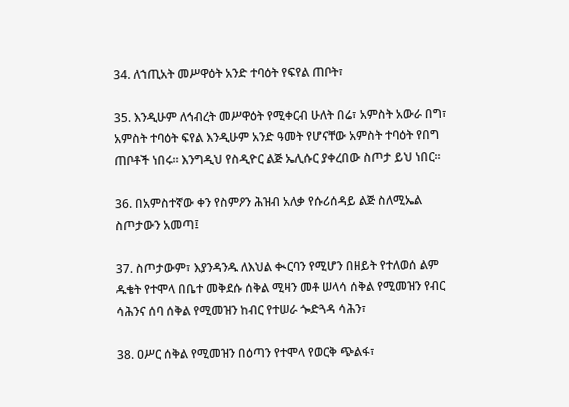34. ለኀጢአት መሥዋዕት አንድ ተባዕት የፍየል ጠቦት፣

35. እንዲሁም ለኅብረት መሥዋዕት የሚቀርብ ሁለት በሬ፣ አምስት አውራ በግ፣ አምስት ተባዕት ፍየል እንዲሁም አንድ ዓመት የሆናቸው አምስት ተባዕት የበግ ጠቦቶች ነበሩ። እንግዲህ የስዲዮር ልጅ ኤሊሱር ያቀረበው ስጦታ ይህ ነበር።

36. በአምስተኛው ቀን የስምዖን ሕዝብ አለቃ የሱሪሰዳይ ልጅ ስለሚኤል ስጦታውን አመጣ፤

37. ስጦታውም፣ እያንዳንዱ ለእህል ቊርባን የሚሆን በዘይት የተለወሰ ልም ዱቄት የተሞላ በቤተ መቅደሱ ሰቅል ሚዛን መቶ ሠላሳ ሰቅል የሚመዝን የብር ሳሕንና ሰባ ሰቅል የሚመዝን ከብር የተሠራ ጐድጓዳ ሳሕን፣

38. ዐሥር ሰቅል የሚመዝን በዕጣን የተሞላ የወርቅ ጭልፋ፣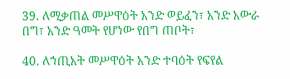39. ለሚቃጠል መሥዋዕት አንድ ወይፈን፣ አንድ አውራ በግ፣ አንድ ዓመት የሆነው የበግ ጠቦት፣

40. ለኀጢአት መሥዋዕት አንድ ተባዕት የፍየል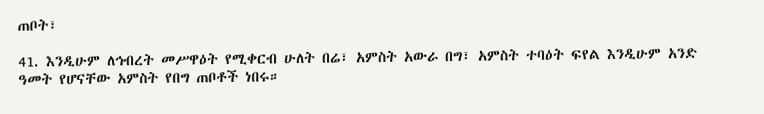ጠቦት፣

41. እንዲሁም ለኅብረት መሥዋዕት የሚቀርብ ሁለት በሬ፣ አምስት አውራ በግ፣ አምስት ተባዕት ፍየል እንዲሁም አንድ ዓመት የሆናቸው አምስት የበግ ጠቦቶች ነበሩ።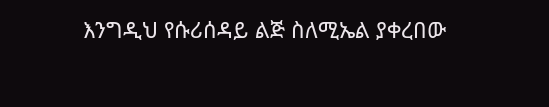እንግዲህ የሱሪሰዳይ ልጅ ስለሚኤል ያቀረበው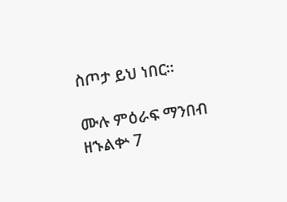ስጦታ ይህ ነበር።

ሙሉ ምዕራፍ ማንበብ ዘኁልቍ 7